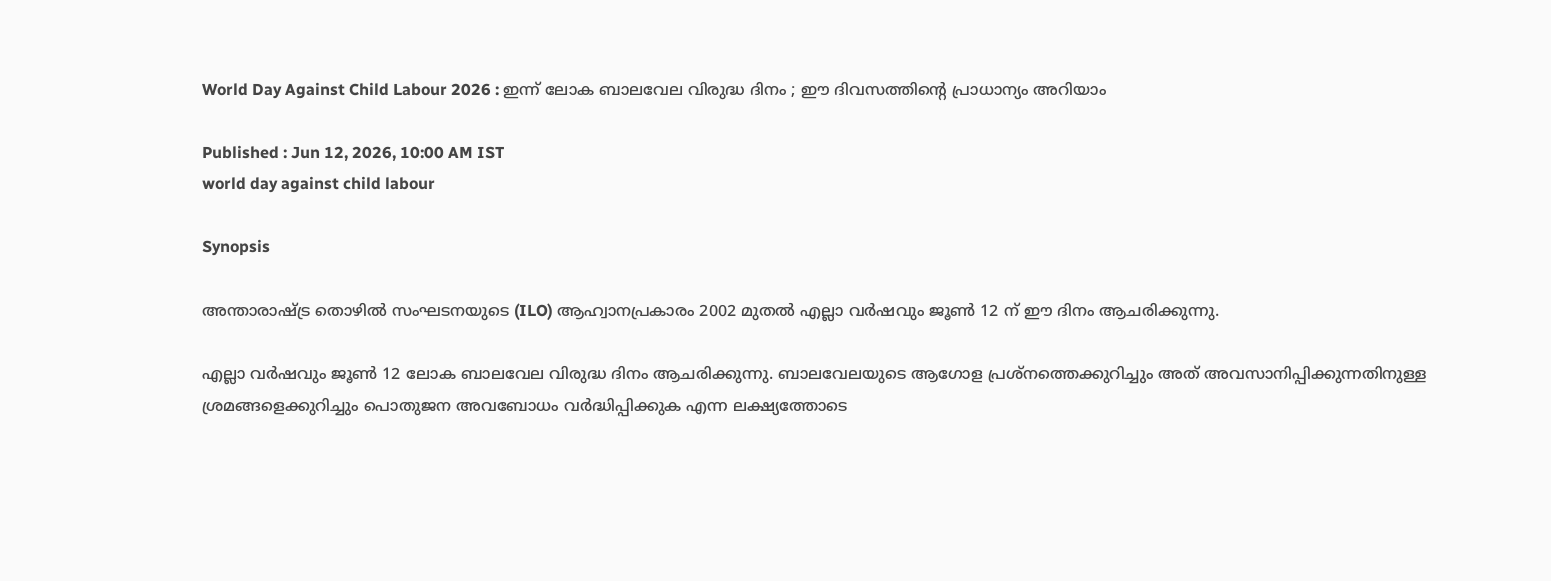World Day Against Child Labour 2026 : ഇന്ന് ലോക ബാലവേല വിരുദ്ധ ദിനം ; ഈ ദിവസത്തിന്റെ പ്രാധാന്യം അറിയാം

Published : Jun 12, 2026, 10:00 AM IST
world day against child labour

Synopsis

അന്താരാഷ്ട്ര തൊഴിൽ സംഘടനയുടെ (ILO) ആഹ്വാനപ്രകാരം 2002 മുതൽ എല്ലാ വർഷവും ജൂൺ 12 ന് ഈ ദിനം ആചരിക്കുന്നു.

എല്ലാ വർഷവും ജൂൺ 12 ലോക ബാലവേല വിരുദ്ധ ദിനം ആചരിക്കുന്നു. ബാലവേലയുടെ ആഗോള പ്രശ്നത്തെക്കുറിച്ചും അത് അവസാനിപ്പിക്കുന്നതിനുള്ള ശ്രമങ്ങളെക്കുറിച്ചും പൊതുജന അവബോധം വർദ്ധിപ്പിക്കുക എന്ന ലക്ഷ്യത്തോടെ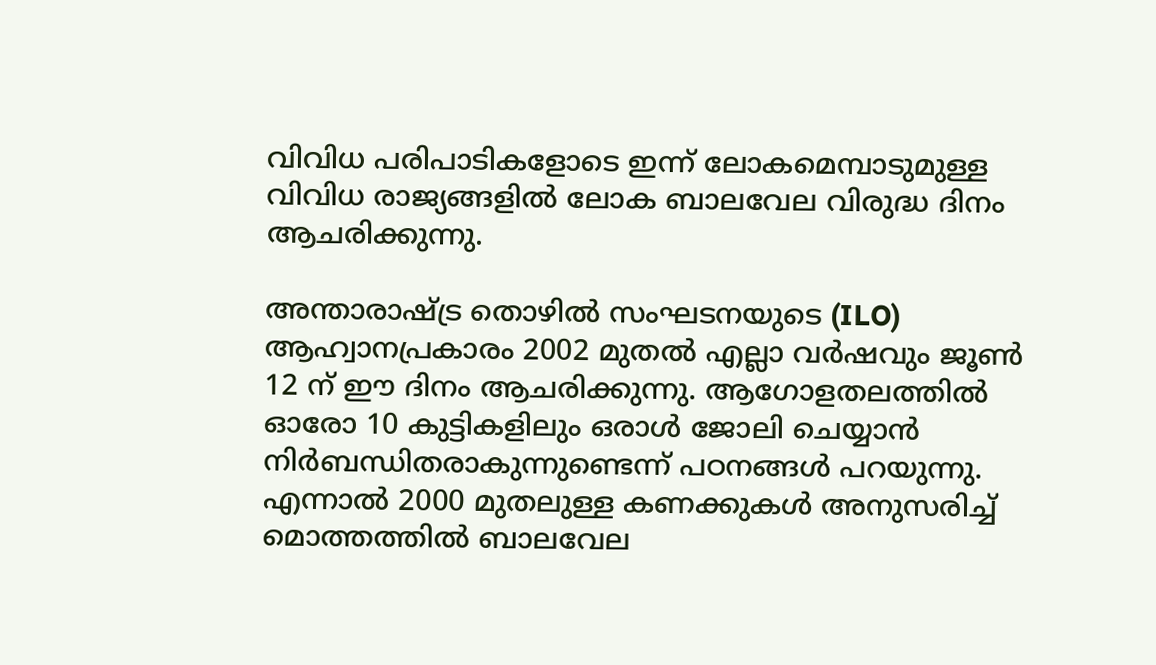വിവിധ പരിപാടികളോടെ ഇന്ന് ലോകമെമ്പാടുമുള്ള വിവിധ രാജ്യങ്ങളിൽ ലോക ബാലവേല വിരുദ്ധ ദിനം ആചരിക്കുന്നു.

അന്താരാഷ്ട്ര തൊഴിൽ സംഘടനയുടെ (ILO) ആഹ്വാനപ്രകാരം 2002 മുതൽ എല്ലാ വർഷവും ജൂൺ 12 ന് ഈ ദിനം ആചരിക്കുന്നു. ആഗോളതലത്തിൽ ഓരോ 10 കുട്ടികളിലും ഒരാൾ ജോലി ചെയ്യാൻ നിർബന്ധിതരാകുന്നുണ്ടെന്ന് പഠനങ്ങൾ പറയുന്നു. എന്നാൽ 2000 മുതലുള്ള കണക്കുകൾ അനുസരിച്ച് മൊത്തത്തിൽ ബാലവേല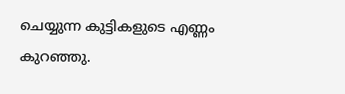ചെയ്യുന്ന കുട്ടികളുടെ എണ്ണം കുറഞ്ഞു.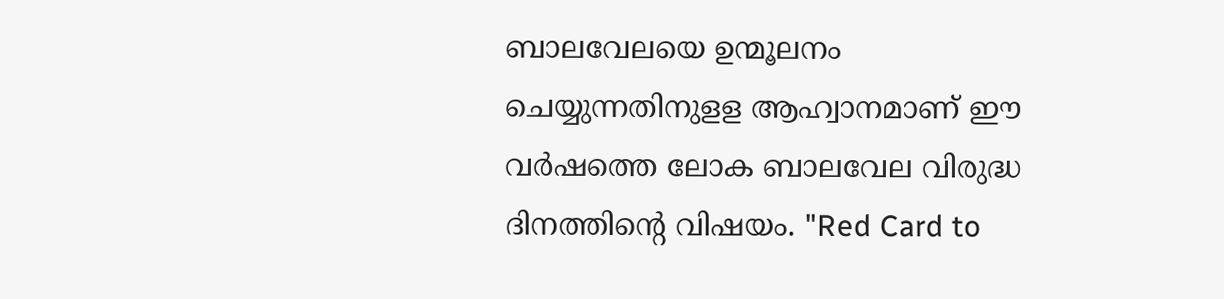ബാലവേലയെ ഉന്മൂലനം ചെയ്യുന്നതിനുളള ആഹ്വാനമാണ് ഈ വർഷത്തെ ലോക ബാലവേല വിരുദ്ധ ദിനത്തിന്റെ വിഷയം. "Red Card to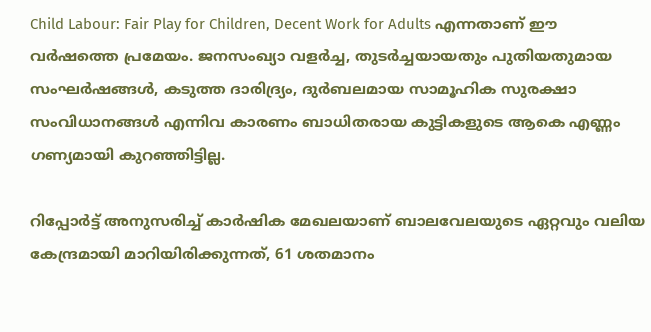Child Labour: Fair Play for Children, Decent Work for Adults എന്നതാണ് ഈ വർഷത്തെ പ്രമേയം. ജനസംഖ്യാ വളർച്ച, തുടർച്ചയായതും പുതിയതുമായ സംഘർഷങ്ങൾ, കടുത്ത ദാരിദ്ര്യം, ദുർബലമായ സാമൂഹിക സുരക്ഷാ സംവിധാനങ്ങൾ എന്നിവ കാരണം ബാധിതരായ കുട്ടികളുടെ ആകെ എണ്ണം ഗണ്യമായി കുറഞ്ഞിട്ടില്ല.

റിപ്പോർട്ട് അനുസരിച്ച് കാർഷിക മേഖലയാണ് ബാലവേലയുടെ ഏറ്റവും വലിയ കേന്ദ്രമായി മാറിയിരിക്കുന്നത്, 61 ശതമാനം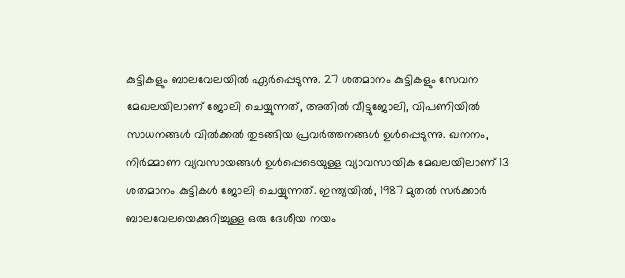കുട്ടികളും ബാലവേലയിൽ ഏർപ്പെടുന്നു. 27 ശതമാനം കുട്ടികളും സേവന മേഖലയിലാണ് ജോലി ചെയ്യുന്നത്, അതിൽ വീട്ടുജോലി, വിപണിയിൽ സാധനങ്ങൾ വിൽക്കൽ തുടങ്ങിയ പ്രവർത്തനങ്ങൾ ഉൾപ്പെടുന്നു. ഖനനം, നിർമ്മാണ വ്യവസായങ്ങൾ ഉൾപ്പെടെയുള്ള വ്യാവസായിക മേഖലയിലാണ് 13 ശതമാനം കുട്ടികൾ ജോലി ചെയ്യുന്നത്. ഇന്ത്യയിൽ, 1987 മുതൽ സർക്കാർ ബാലവേലയെക്കുറിച്ചുള്ള ഒരു ദേശീയ നയം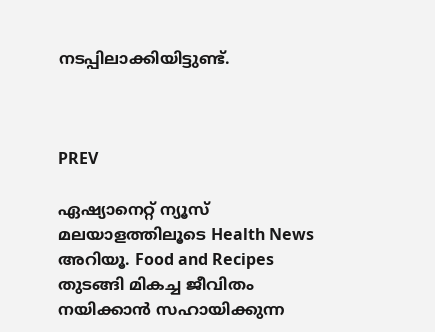നടപ്പിലാക്കിയിട്ടുണ്ട്.



PREV

ഏഷ്യാനെറ്റ് ന്യൂസ് മലയാളത്തിലൂടെ Health News അറിയൂ. Food and Recipes തുടങ്ങി മികച്ച ജീവിതം നയിക്കാൻ സഹായിക്കുന്ന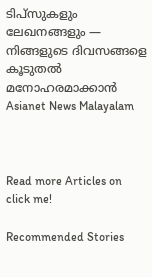ടിപ്സുകളും ലേഖനങ്ങളും — നിങ്ങളുടെ ദിവസങ്ങളെ കൂടുതൽ മനോഹരമാക്കാൻ Asianet News Malayalam



Read more Articles on
click me!

Recommended Stories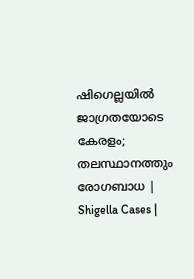ഷിഗെല്ലയിൽ ജാഗ്രതയോടെ കേരളം; തലസ്ഥാനത്തും രോഗബാധ | Shigella Cases |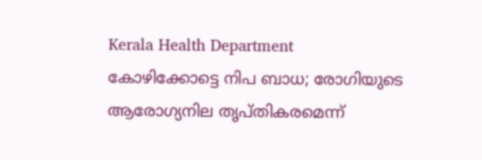Kerala Health Department
കോഴിക്കോട്ടെ നിപ ബാധ; രോഗിയുടെ ആരോഗ്യനില തൃപ്തികരമെന്ന്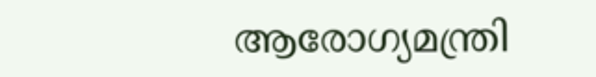ആരോഗ്യമന്ത്രി